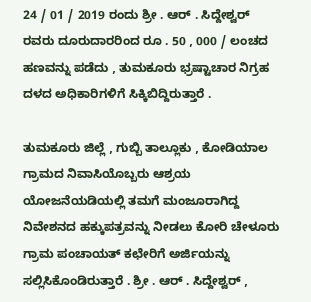24 / 01 / 2019 ರಂದು ಶ್ರೀ . ಆರ್ . ಸಿದ್ದೇಶ್ವರ್ ರವರು ದೂರುದಾರರಿಂದ ರೂ . 50 , 000 / ಲಂಚದ ಹಣವನ್ನು ಪಡೆದು , ತುಮಕೂರು ಭ್ರಷ್ಟಾಚಾರ ನಿಗ್ರಹ ದಳದ ಅಧಿಕಾರಿಗಳಿಗೆ ಸಿಕ್ಕಿಬಿದ್ದಿರುತ್ತಾರೆ .

ತುಮಕೂರು ಜಿಲ್ಲೆ , ಗುಬ್ಬಿ ತಾಲ್ಲೂಕು , ಕೋಡಿಯಾಲ ಗ್ರಾಮದ ನಿವಾಸಿಯೊಬ್ಬರು ಆಶ್ರಯ ಯೋಜನೆಯಡಿಯಲ್ಲಿ ತಮಗೆ ಮಂಜೂರಾಗಿದ್ದ ನಿವೇಶನದ ಹಕ್ಕುಪತ್ರವನ್ನು ನೀಡಲು ಕೋರಿ ಚೇಳೂರು ಗ್ರಾಮ ಪಂಚಾಯತ್ ಕಛೇರಿಗೆ ಅರ್ಜಿಯನ್ನು ಸಲ್ಲಿಸಿಕೊಂಡಿರುತ್ತಾರೆ . ಶ್ರೀ . ಆರ್ . ಸಿದ್ದೇಶ್ವರ್ ,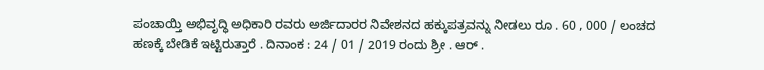ಪಂಚಾಯ್ತಿ ಅಭಿವೃದ್ಧಿ ಅಧಿಕಾರಿ ರವರು ಅರ್ಜಿದಾರರ ನಿವೇಶನದ ಹಕ್ಕುಪತ್ರವನ್ನು ನೀಡಲು ರೂ . 60 , 000 / ಲಂಚದ ಹಣಕ್ಕೆ ಬೇಡಿಕೆ ಇಟ್ಟಿರುತ್ತಾರೆ . ದಿನಾಂಕ : 24 / 01 / 2019 ರಂದು ಶ್ರೀ . ಆರ್ .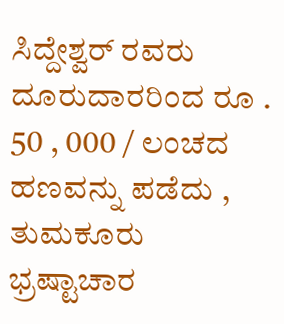ಸಿದ್ದೇಶ್ವರ್ ರವರು ದೂರುದಾರರಿಂದ ರೂ . 50 , 000 / ಲಂಚದ ಹಣವನ್ನು ಪಡೆದು , ತುಮಕೂರು ಭ್ರಷ್ಟಾಚಾರ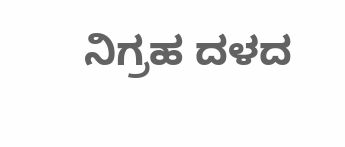ನಿಗ್ರಹ ದಳದ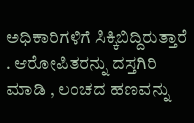ಅಧಿಕಾರಿಗಳಿಗೆ ಸಿಕ್ಕಿಬಿದ್ದಿರುತ್ತಾರೆ . ಆರೋಪಿತರನ್ನು ದಸ್ತಗಿರಿ ಮಾಡಿ , ಲಂಚದ ಹಣವನ್ನು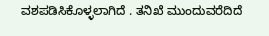ವಶಪಡಿಸಿಕೊಳ್ಳಲಾಗಿದೆ . ತನಿಖೆ ಮುಂದುವರೆದಿದೆ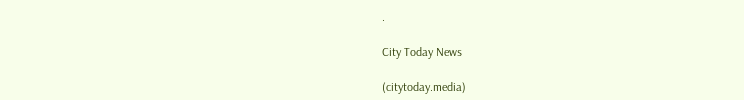.

City Today News

(citytoday.media)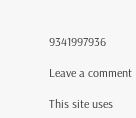9341997936

Leave a comment

This site uses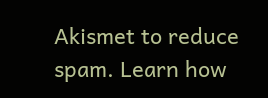Akismet to reduce spam. Learn how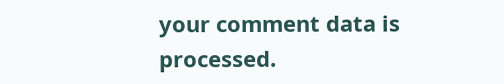your comment data is processed.